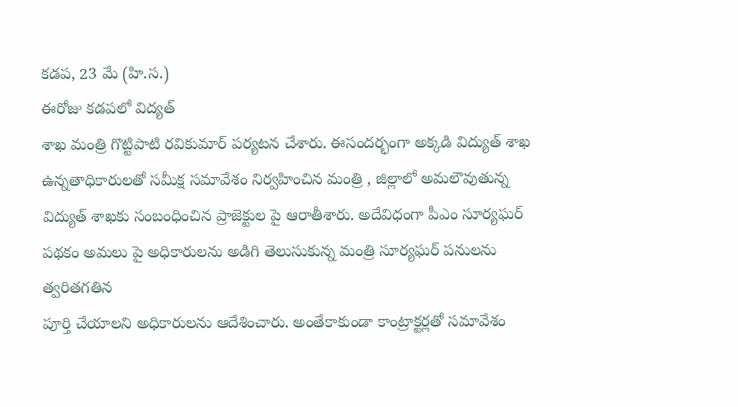కడప, 23 మే (హి.స.)
ఈరోజు కడపలో విద్యత్
శాఖ మంత్రి గొట్టిపాటి రవికుమార్ పర్యటన చేశారు. ఈసందర్భంగా అక్కడి విద్యుత్ శాఖ
ఉన్నతాధికారులతో సమీక్ష సమావేశం నిర్వహించిన మంత్రి , జిల్లాలో అమలౌవుతున్న
విద్యుత్ శాఖకు సంబంధించిన ప్రాజెక్టుల పై ఆరాతీశారు. అదేవిధంగా పీఎం సూర్యఘర్
పథకం అమలు పై అధికారులను అడిగి తెలుసుకున్న మంత్రి సూర్యఘర్ పనులను త్వరితగతిన
పూర్తి చేయాలని అధికారులను ఆదేశించారు. అంతేకాకుండా కాంట్రాక్టర్లతో సమావేశం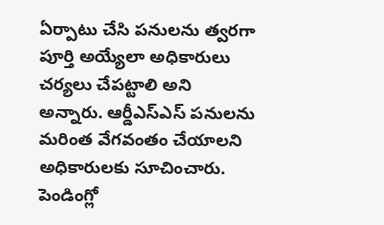ఏర్పాటు చేసి పనులను త్వరగా పూర్తి అయ్యేలా అధికారులు చర్యలు చేపట్టాలి అని
అన్నారు. ఆర్డీఎస్ఎస్ పనులను మరింత వేగవంతం చేయాలని అధికారులకు సూచించారు. పెండింగ్లో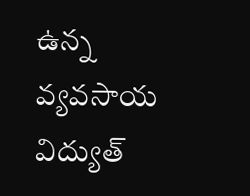ఉన్న వ్యవసాయ విద్యుత్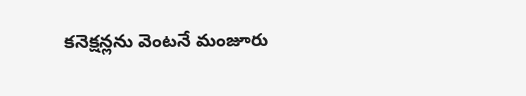కనెక్షన్లను వెంటనే మంజూరు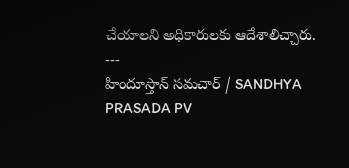చేయాలని అధికారులకు ఆదేశాలిచ్చారు.
---
హిందూస్తాన్ సమచార్ / SANDHYA PRASADA PV